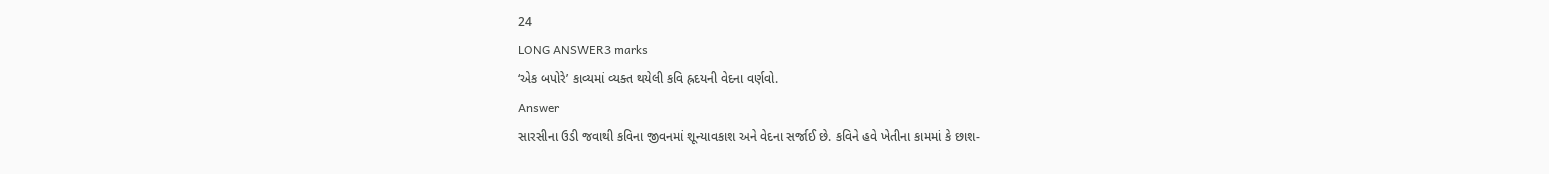24
LONG ANSWER3 marks
‘એક બપોરે’ કાવ્યમાં વ્યક્ત થયેલી કવિ હ્રદયની વેદના વર્ણવો.
Answer
સારસીના ઉડી જવાથી કવિના જીવનમાં શૂન્યાવકાશ અને વેદના સર્જાઈ છે. કવિને હવે ખેતીના કામમાં કે છાશ-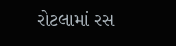રોટલામાં રસ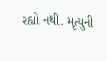રહ્યો નથી. મૃત્યુની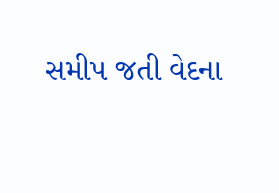સમીપ જતી વેદના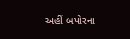અહીં બપોરના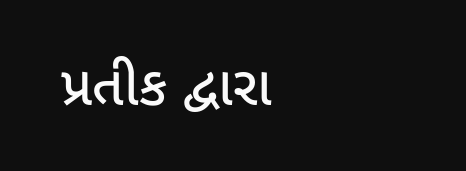પ્રતીક દ્વારા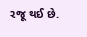રજૂ થઈ છે.